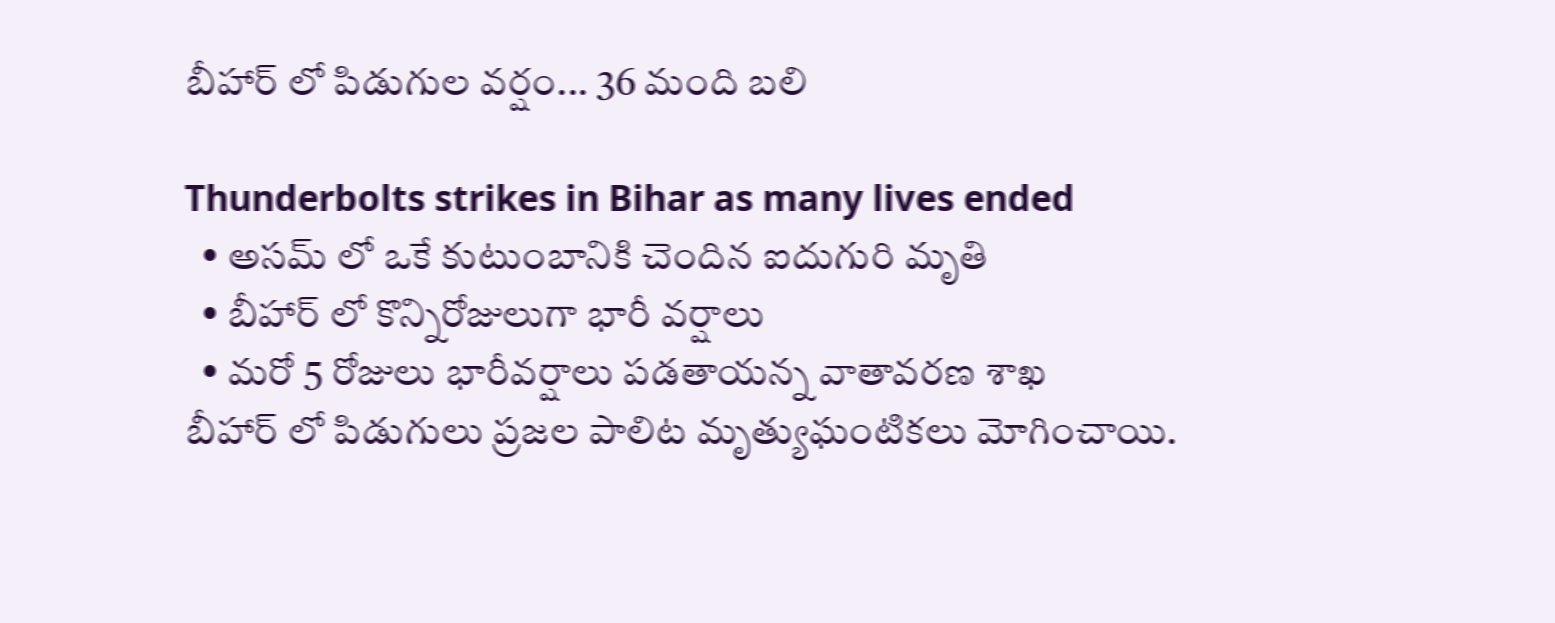బీహార్ లో పిడుగుల వర్షం... 36 మంది బలి

Thunderbolts strikes in Bihar as many lives ended
  • అసమ్ లో ఒకే కుటుంబానికి చెందిన ఐదుగురి మృతి
  • బీహార్ లో కొన్నిరోజులుగా భారీ వర్షాలు
  • మరో 5 రోజులు భారీవర్షాలు పడతాయన్న వాతావరణ శాఖ
బీహార్ లో పిడుగులు ప్రజల పాలిట మృత్యుఘంటికలు మోగించాయి.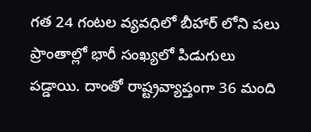గత 24 గంటల వ్యవధిలో బీహార్ లోని పలు ప్రాంతాల్లో భారీ సంఖ్యలో పిడుగులు పడ్డాయి. దాంతో రాష్ట్రవ్యాప్తంగా 36 మంది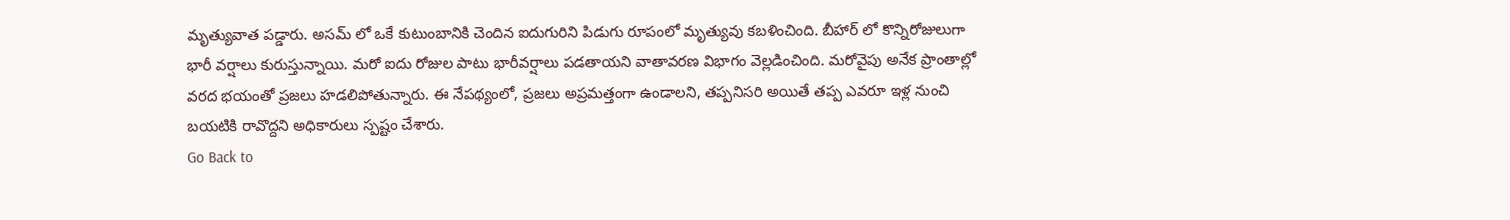మృత్యువాత పడ్డారు. అసమ్ లో ఒకే కుటుంబానికి చెందిన ఐదుగురిని పిడుగు రూపంలో మృత్యువు కబళించింది. బీహార్ లో కొన్నిరోజులుగా భారీ వర్షాలు కురుస్తున్నాయి. మరో ఐదు రోజుల పాటు భారీవర్షాలు పడతాయని వాతావరణ విభాగం వెల్లడించింది. మరోవైపు అనేక ప్రాంతాల్లో వరద భయంతో ప్రజలు హడలిపోతున్నారు. ఈ నేపథ్యంలో, ప్రజలు అప్రమత్తంగా ఉండాలని, తప్పనిసరి అయితే తప్ప ఎవరూ ఇళ్ల నుంచి బయటికి రావొద్దని అధికారులు స్పష్టం చేశారు.
Go Back to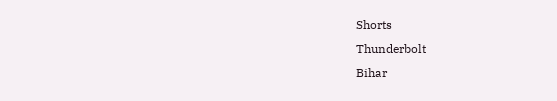Shorts
Thunderbolt
Bihar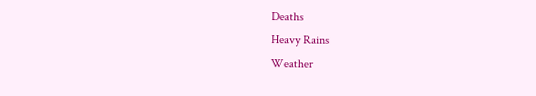Deaths
Heavy Rains
Weather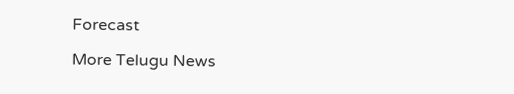Forecast

More Telugu News